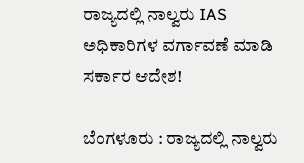ರಾಜ್ಯದಲ್ಲಿ ನಾಲ್ವರು IAS ಅಧಿಕಾರಿಗಳ ವರ್ಗಾವಣೆ ಮಾಡಿ ಸರ್ಕಾರ ಆದೇಶ!

ಬೆಂಗಳೂರು : ರಾಜ್ಯದಲ್ಲಿ ನಾಲ್ವರು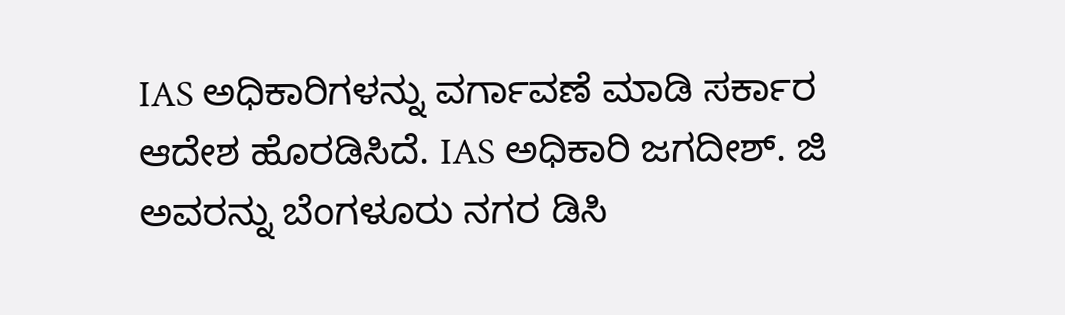IAS ಅಧಿಕಾರಿಗಳನ್ನು ವರ್ಗಾವಣೆ ಮಾಡಿ ಸರ್ಕಾರ ಆದೇಶ ಹೊರಡಿಸಿದೆ. IAS ಅಧಿಕಾರಿ ಜಗದೀಶ್. ಜಿ ಅವರನ್ನು ಬೆಂಗಳೂರು ನಗರ ಡಿಸಿ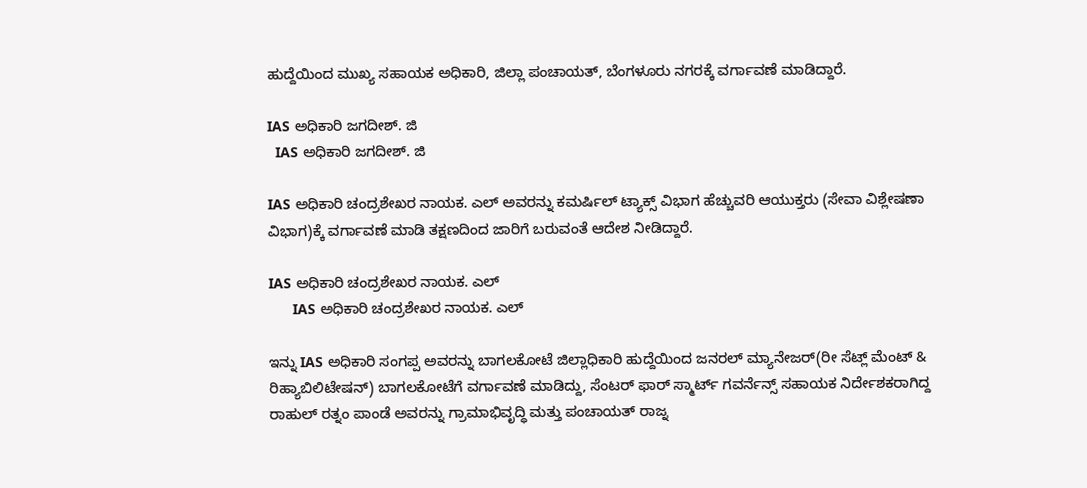ಹುದ್ದೆಯಿಂದ ಮುಖ್ಯ ಸಹಾಯಕ ಅಧಿಕಾರಿ, ಜಿಲ್ಲಾ ಪಂಚಾಯತ್, ಬೆಂಗಳೂರು ನಗರಕ್ಕೆ ವರ್ಗಾವಣೆ ಮಾಡಿದ್ದಾರೆ.

IAS ಅಧಿಕಾರಿ ಜಗದೀಶ್. ಜಿ
  IAS ಅಧಿಕಾರಿ ಜಗದೀಶ್. ಜಿ

IAS ಅಧಿಕಾರಿ ಚಂದ್ರಶೇಖರ ನಾಯಕ. ಎಲ್ ಅವರನ್ನು ಕಮರ್ಷಿಲ್ ಟ್ಯಾಕ್ಸ್ ವಿಭಾಗ ಹೆಚ್ಚುವರಿ ಆಯುಕ್ತರು (ಸೇವಾ ವಿಶ್ಲೇಷಣಾ ವಿಭಾಗ)ಕ್ಕೆ ವರ್ಗಾವಣೆ ಮಾಡಿ ತಕ್ಷಣದಿಂದ ಜಾರಿಗೆ ಬರುವಂತೆ ಆದೇಶ ನೀಡಿದ್ದಾರೆ.

IAS ಅಧಿಕಾರಿ ಚಂದ್ರಶೇಖರ ನಾಯಕ. ಎಲ್
      IAS ಅಧಿಕಾರಿ ಚಂದ್ರಶೇಖರ ನಾಯಕ. ಎಲ್

ಇನ್ನು IAS ಅಧಿಕಾರಿ ಸಂಗಪ್ಪ ಅವರನ್ನು ಬಾಗಲಕೋಟೆ ಜಿಲ್ಲಾಧಿಕಾರಿ ಹುದ್ದೆಯಿಂದ ಜನರಲ್ ಮ್ಯಾನೇಜರ್(ರೀ ಸೆಟ್ಲ್ ಮೆಂಟ್ & ರಿಹ್ಯಾಬಿಲಿಟೇಷನ್‍) ಬಾಗಲಕೋಟೆಗೆ ವರ್ಗಾವಣೆ ಮಾಡಿದ್ದು, ಸೆಂಟರ್ ಫಾರ್ ಸ್ಮಾರ್ಟ್ ಗವರ್ನೆನ್ಸ್ ಸಹಾಯಕ ನಿರ್ದೇಶಕರಾಗಿದ್ದ ರಾಹುಲ್ ರತ್ನಂ ಪಾಂಡೆ ಅವರನ್ನು ಗ್ರಾಮಾಭಿವೃದ್ಧಿ ಮತ್ತು ಪಂಚಾಯತ್ ರಾಜ್ನ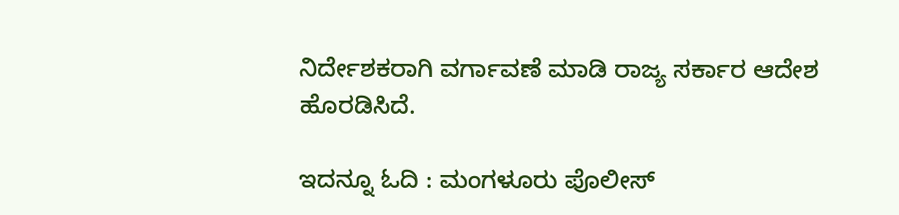ನಿರ್ದೇಶಕರಾಗಿ ವರ್ಗಾವಣೆ ಮಾಡಿ ರಾಜ್ಯ ಸರ್ಕಾರ ಆದೇಶ ಹೊರಡಿಸಿದೆ.

ಇದನ್ನೂ ಓದಿ : ಮಂಗಳೂರು ಪೊಲೀಸ್‌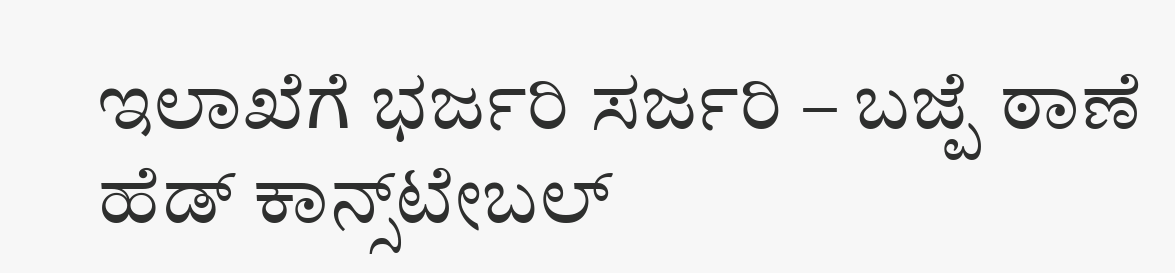ಇಲಾಖೆಗೆ ಭರ್ಜರಿ ಸರ್ಜರಿ – ಬಜ್ಪೆ ಠಾಣೆ ಹೆಡ್ ಕಾನ್ಸ್‌ಟೇಬಲ್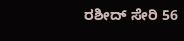ರಶೀದ್ ಸೇರಿ 56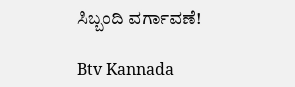ಸಿಬ್ಬಂದಿ ವರ್ಗಾವಣೆ!

Btv Kannada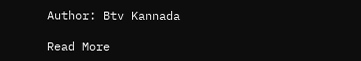Author: Btv Kannada

Read More